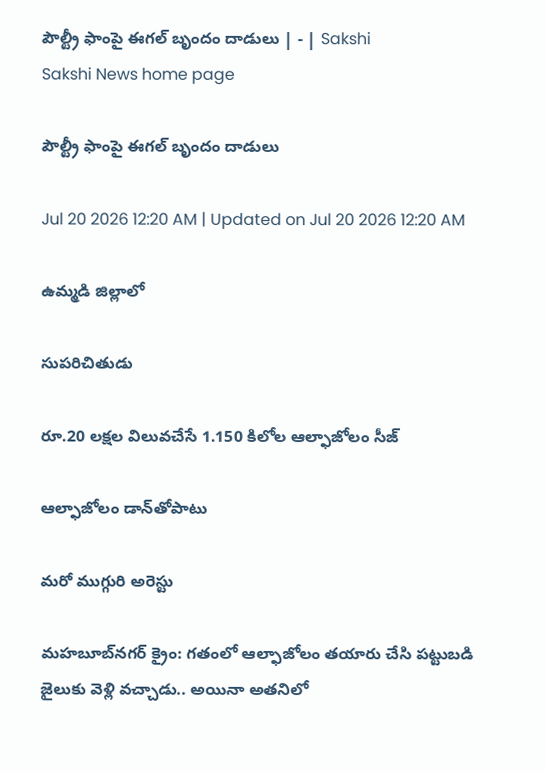పౌల్ట్రీ ఫాంపై ఈగల్‌ బృందం దాడులు | - | Sakshi
Sakshi News home page

పౌల్ట్రీ ఫాంపై ఈగల్‌ బృందం దాడులు

Jul 20 2026 12:20 AM | Updated on Jul 20 2026 12:20 AM

ఉమ్మడి జిల్లాలో

సుపరిచితుడు

రూ.20 లక్షల విలువచేసే 1.150 కిలోల ఆల్ఫాజోలం సీజ్‌

ఆల్ఫాజోలం డాన్‌తోపాటు

మరో ముగ్గురి అరెస్టు

మహబూబ్‌నగర్‌ క్రైం: గతంలో ఆల్ఫాజోలం తయారు చేసి పట్టుబడి జైలుకు వెళ్లి వచ్చాడు.. అయినా అతనిలో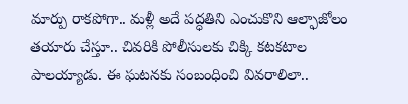మార్పు రాకపోగా.. మళ్లీ అదే పద్ధతిని ఎంచుకొని ఆల్ఫాజోలం తయారు చేస్తూ.. చివరికి పోలీసులకు చిక్కి కటకటాల పాలయ్యాడు. ఈ ఘటనకు సంబంధించి వివరాలిలా..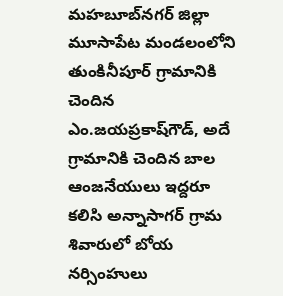మహబూబ్‌నగర్‌ జిల్లా మూసాపేట మండలంలోని తుంకినీపూర్‌ గ్రామానికి చెందిన ఎం.జయప్రకాష్‌గౌడ్‌, అదే గ్రామానికి చెందిన బాల ఆంజనేయులు ఇద్దరూ కలిసి అన్నాసాగర్‌ గ్రామ శివారులో బోయ నర్సింహులు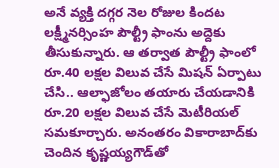అనే వ్యక్తి దగ్గర నెల రోజుల కిందట లక్ష్మీనర్సింహ పౌల్ట్రీ ఫాంను అద్దెకు తీసుకున్నారు. ఆ తర్వాత పౌల్ట్రీ ఫాంలో రూ.40 లక్షల విలువ చేసే మిషన్‌ ఏర్పాటు చేసి.. ఆల్ఫాజోలం తయారు చేయడానికి రూ.20 లక్షల విలువ చేసే మెటీరియల్‌ సమకూర్చారు. అనంతరం వికారాబాద్‌కు చెందిన కృష్ణయ్యగౌడ్‌తో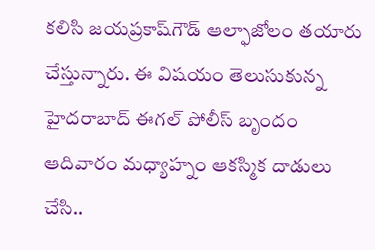కలిసి జయప్రకాష్‌గౌడ్‌ ఆల్ఫాజోలం తయారు చేస్తున్నారు. ఈ విషయం తెలుసుకున్న హైదరాబాద్‌ ఈగల్‌ పోలీస్‌ బృందం ఆదివారం మధ్యాహ్నం ఆకస్మిక దాడులు చేసి..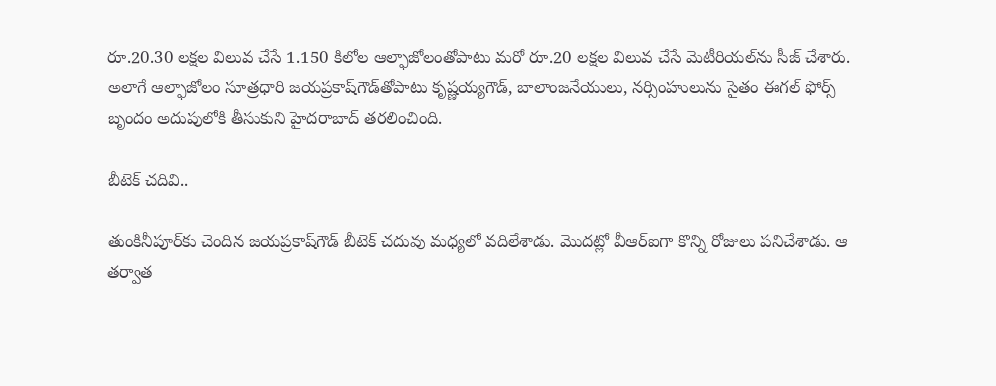రూ.20.30 లక్షల విలువ చేసే 1.150 కిలోల ఆల్ఫాజోలంతోపాటు మరో రూ.20 లక్షల విలువ చేసే మెటీరియల్‌ను సీజ్‌ చేశారు. అలాగే ఆల్ఫాజోలం సూత్రధారి జయప్రకాష్‌గౌడ్‌తోపాటు కృష్ణయ్యగౌడ్‌, బాలాంజనేయులు, నర్సింహులును సైతం ఈగల్‌ ఫోర్స్‌ బృందం అదుపులోకి తీసుకుని హైదరాబాద్‌ తరలించింది.

బీటెక్‌ చదివి..

తుంకినీపూర్‌కు చెందిన జయప్రకాష్‌గౌడ్‌ బీటెక్‌ చదువు మధ్యలో వదిలేశాడు. మొదట్లో వీఆర్‌ఐగా కొన్ని రోజులు పనిచేశాడు. ఆ తర్వాత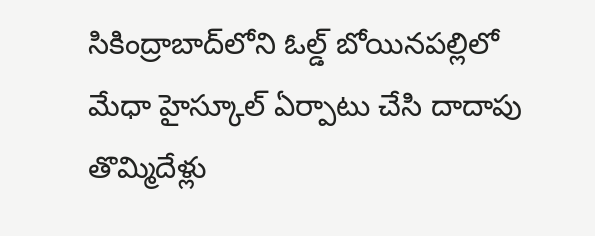సికింద్రాబాద్‌లోని ఓల్డ్‌ బోయినపల్లిలో మేధా హైస్కూల్‌ ఏర్పాటు చేసి దాదాపు తొమ్మిదేళ్లు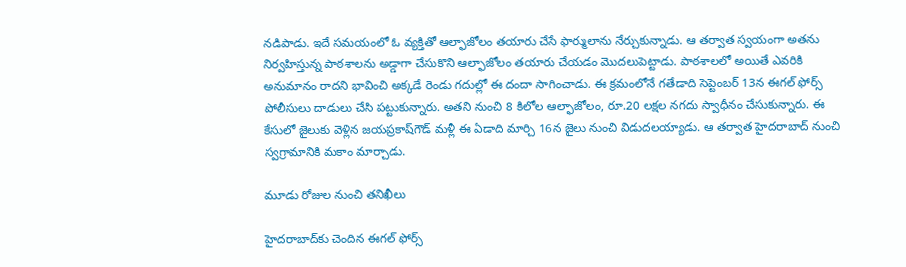నడిపాడు. ఇదే సమయంలో ఓ వ్యక్తితో ఆల్ఫాజోలం తయారు చేసే ఫార్ములాను నేర్చుకున్నాడు. ఆ తర్వాత స్వయంగా అతను నిర్వహిస్తున్న పాఠశాలను అడ్డాగా చేసుకొని ఆల్ఫాజోలం తయారు చేయడం మొదలుపెట్టాడు. పాఠశాలలో అయితే ఎవరికి అనుమానం రాదని భావించి అక్కడే రెండు గదుల్లో ఈ దందా సాగించాడు. ఈ క్రమంలోనే గతేడాది సెప్టెంబర్‌ 13న ఈగల్‌ ఫోర్స్‌ పోలీసులు దాడులు చేసి పట్టుకున్నారు. అతని నుంచి 8 కిలోల ఆల్ఫాజోలం, రూ.20 లక్షల నగదు స్వాధీనం చేసుకున్నారు. ఈ కేసులో జైలుకు వెళ్లిన జయప్రకాష్‌గౌడ్‌ మళ్లీ ఈ ఏడాది మార్చి 16న జైలు నుంచి విడుదలయ్యాడు. ఆ తర్వాత హైదరాబాద్‌ నుంచి స్వగ్రామానికి మకాం మార్చాడు.

మూడు రోజుల నుంచి తనిఖీలు

హైదరాబాద్‌కు చెందిన ఈగల్‌ ఫోర్స్‌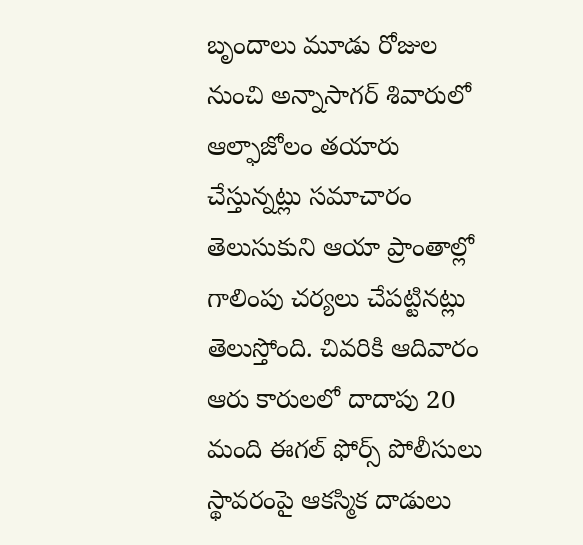బృందాలు మూడు రోజుల నుంచి అన్నాసాగర్‌ శివారులో ఆల్ఫాజోలం తయారు చేస్తున్నట్లు సమాచారం తెలుసుకుని ఆయా ప్రాంతాల్లో గాలింపు చర్యలు చేపట్టినట్లు తెలుస్తోంది. చివరికి ఆదివారం ఆరు కారులలో దాదాపు 20 మంది ఈగల్‌ ఫోర్స్‌ పోలీసులు స్థావరంపై ఆకస్మిక దాడులు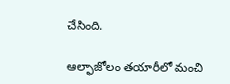చేసింది.

ఆల్ఫాజోలం తయారీలో మంచి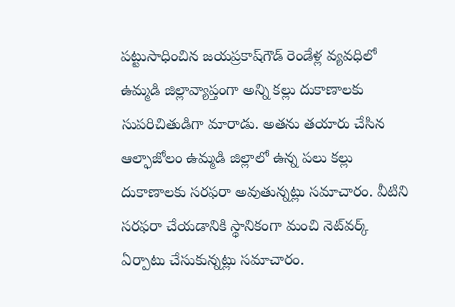పట్టుసాధించిన జయప్రకాష్‌గౌడ్‌ రెండేళ్ల వ్యవధిలో ఉమ్మడి జిల్లావ్యాప్తంగా అన్ని కల్లు దుకాణాలకు సుపరిచితుడిగా మారాడు. అతను తయారు చేసిన ఆల్ఫాజోలం ఉమ్మడి జిల్లాలో ఉన్న పలు కల్లు దుకాణాలకు సరఫరా అవుతున్నట్లు సమాచారం. వీటిని సరఫరా చేయడానికి స్థానికంగా మంచి నెట్‌వర్క్‌ ఏర్పాటు చేసుకున్నట్లు సమాచారం.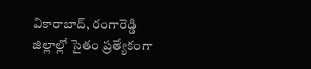వికారాబాద్‌, రంగారెడ్డి జిల్లాల్లో సైతం ప్రత్యేకంగా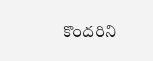కొందరిని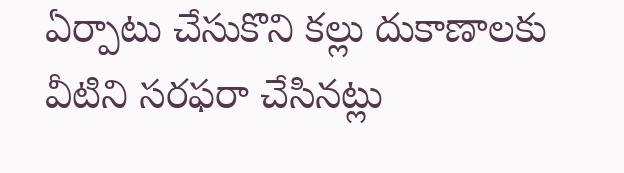ఏర్పాటు చేసుకొని కల్లు దుకాణాలకు వీటిని సరఫరా చేసినట్లు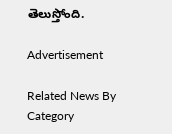తెలుస్తోంది.

Advertisement

Related News By Category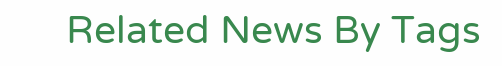Related News By Tags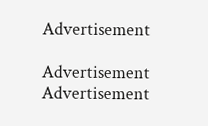Advertisement

Advertisement
Advertisement